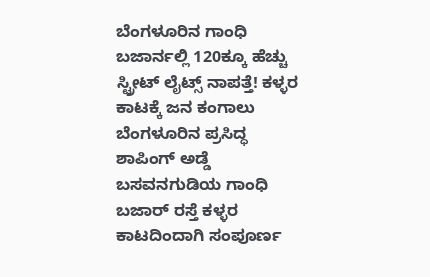ಬೆಂಗಳೂರಿನ ಗಾಂಧಿ ಬಜಾರ್ನಲ್ಲಿ 120ಕ್ಕೂ ಹೆಚ್ಚು ಸ್ಟ್ರೀಟ್ ಲೈಟ್ಸ್ ನಾಪತ್ತೆ! ಕಳ್ಳರ ಕಾಟಕ್ಕೆ ಜನ ಕಂಗಾಲು
ಬೆಂಗಳೂರಿನ ಪ್ರಸಿದ್ಧ ಶಾಪಿಂಗ್ ಅಡ್ಡೆ ಬಸವನಗುಡಿಯ ಗಾಂಧಿ ಬಜಾರ್ ರಸ್ತೆ ಕಳ್ಳರ ಕಾಟದಿಂದಾಗಿ ಸಂಪೂರ್ಣ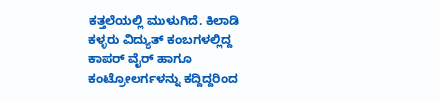ಕತ್ತಲೆಯಲ್ಲಿ ಮುಳುಗಿದೆ. ಕಿಲಾಡಿ ಕಳ್ಳರು ವಿದ್ಯುತ್ ಕಂಬಗಳಲ್ಲಿದ್ದ ಕಾಪರ್ ವೈರ್ ಹಾಗೂ ಕಂಟ್ರೋಲರ್ಗಳನ್ನು ಕದ್ದಿದ್ದರಿಂದ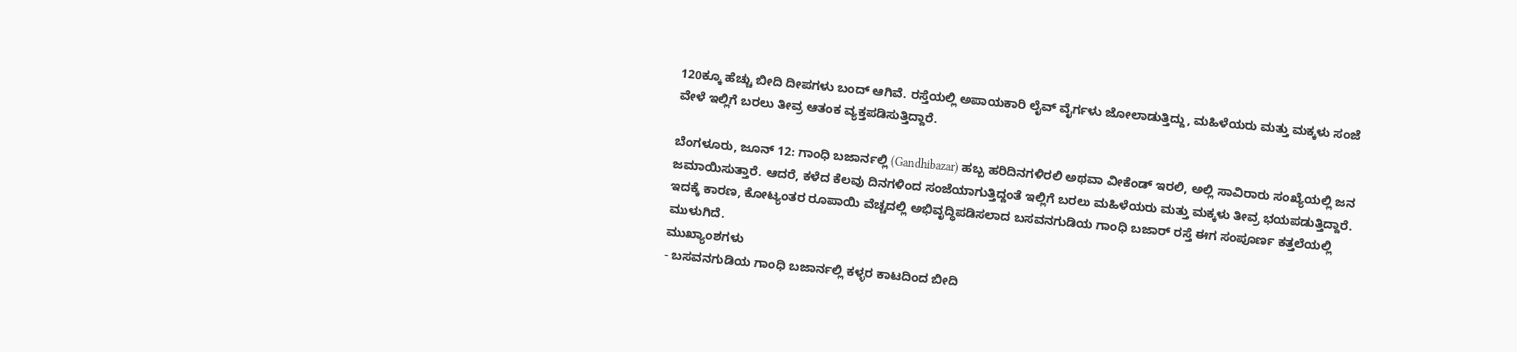120ಕ್ಕೂ ಹೆಚ್ಚು ಬೀದಿ ದೀಪಗಳು ಬಂದ್ ಆಗಿವೆ. ರಸ್ತೆಯಲ್ಲಿ ಅಪಾಯಕಾರಿ ಲೈವ್ ವೈರ್ಗಳು ಜೋಲಾಡುತ್ತಿದ್ದು, ಮಹಿಳೆಯರು ಮತ್ತು ಮಕ್ಕಳು ಸಂಜೆ ವೇಳೆ ಇಲ್ಲಿಗೆ ಬರಲು ತೀವ್ರ ಆತಂಕ ವ್ಯಕ್ತಪಡಿಸುತ್ತಿದ್ದಾರೆ.

ಬೆಂಗಳೂರು, ಜೂನ್ 12: ಗಾಂಧಿ ಬಜಾರ್ನಲ್ಲಿ (Gandhibazar) ಹಬ್ಬ ಹರಿದಿನಗಳಿರಲಿ ಅಥವಾ ವೀಕೆಂಡ್ ಇರಲಿ, ಅಲ್ಲಿ ಸಾವಿರಾರು ಸಂಖ್ಯೆಯಲ್ಲಿ ಜನ ಜಮಾಯಿಸುತ್ತಾರೆ. ಆದರೆ, ಕಳೆದ ಕೆಲವು ದಿನಗಳಿಂದ ಸಂಜೆಯಾಗುತ್ತಿದ್ದಂತೆ ಇಲ್ಲಿಗೆ ಬರಲು ಮಹಿಳೆಯರು ಮತ್ತು ಮಕ್ಕಳು ತೀವ್ರ ಭಯಪಡುತ್ತಿದ್ದಾರೆ. ಇದಕ್ಕೆ ಕಾರಣ, ಕೋಟ್ಯಂತರ ರೂಪಾಯಿ ವೆಚ್ಚದಲ್ಲಿ ಅಭಿವೃದ್ಧಿಪಡಿಸಲಾದ ಬಸವನಗುಡಿಯ ಗಾಂಧಿ ಬಜಾರ್ ರಸ್ತೆ ಈಗ ಸಂಪೂರ್ಣ ಕತ್ತಲೆಯಲ್ಲಿ ಮುಳುಗಿದೆ.
ಮುಖ್ಯಾಂಶಗಳು
- ಬಸವನಗುಡಿಯ ಗಾಂಧಿ ಬಜಾರ್ನಲ್ಲಿ ಕಳ್ಳರ ಕಾಟದಿಂದ ಬೀದಿ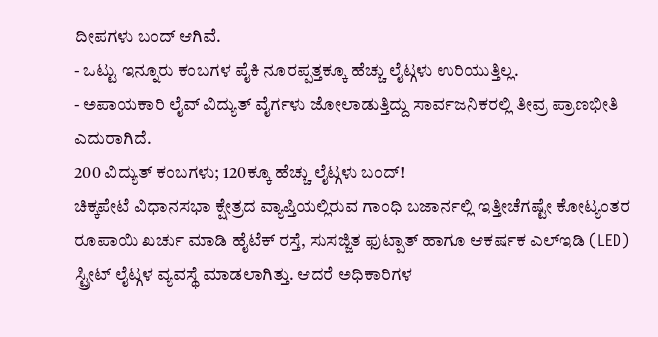ದೀಪಗಳು ಬಂದ್ ಆಗಿವೆ.
- ಒಟ್ಟು ಇನ್ನೂರು ಕಂಬಗಳ ಪೈಕಿ ನೂರಪ್ಪತ್ತಕ್ಕೂ ಹೆಚ್ಚು ಲೈಟ್ಗಳು ಉರಿಯುತ್ತಿಲ್ಲ.
- ಅಪಾಯಕಾರಿ ಲೈವ್ ವಿದ್ಯುತ್ ವೈರ್ಗಳು ಜೋಲಾಡುತ್ತಿದ್ದು ಸಾರ್ವಜನಿಕರಲ್ಲಿ ತೀವ್ರ ಪ್ರಾಣಭೀತಿ ಎದುರಾಗಿದೆ.
200 ವಿದ್ಯುತ್ ಕಂಬಗಳು; 120ಕ್ಕೂ ಹೆಚ್ಚು ಲೈಟ್ಗಳು ಬಂದ್!
ಚಿಕ್ಕಪೇಟೆ ವಿಧಾನಸಭಾ ಕ್ಷೇತ್ರದ ವ್ಯಾಪ್ತಿಯಲ್ಲಿರುವ ಗಾಂಧಿ ಬಜಾರ್ನಲ್ಲಿ ಇತ್ತೀಚೆಗಷ್ಟೇ ಕೋಟ್ಯಂತರ ರೂಪಾಯಿ ಖರ್ಚು ಮಾಡಿ ಹೈಟೆಕ್ ರಸ್ತೆ, ಸುಸಜ್ಜಿತ ಫುಟ್ಪಾತ್ ಹಾಗೂ ಆಕರ್ಷಕ ಎಲ್ಇಡಿ (LED) ಸ್ಟ್ರೀಟ್ ಲೈಟ್ಗಳ ವ್ಯವಸ್ಥೆ ಮಾಡಲಾಗಿತ್ತು. ಆದರೆ ಅಧಿಕಾರಿಗಳ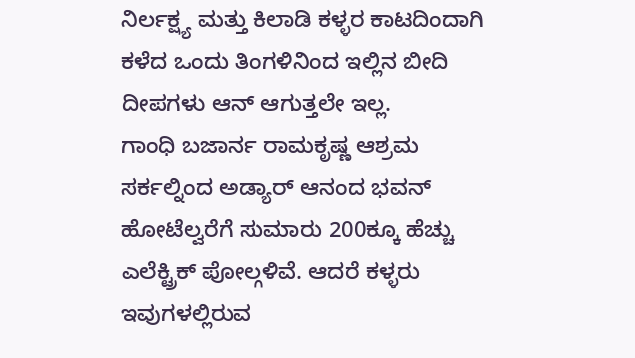ನಿರ್ಲಕ್ಷ್ಯ ಮತ್ತು ಕಿಲಾಡಿ ಕಳ್ಳರ ಕಾಟದಿಂದಾಗಿ ಕಳೆದ ಒಂದು ತಿಂಗಳಿನಿಂದ ಇಲ್ಲಿನ ಬೀದಿ ದೀಪಗಳು ಆನ್ ಆಗುತ್ತಲೇ ಇಲ್ಲ.
ಗಾಂಧಿ ಬಜಾರ್ನ ರಾಮಕೃಷ್ಣ ಆಶ್ರಮ ಸರ್ಕಲ್ನಿಂದ ಅಡ್ಯಾರ್ ಆನಂದ ಭವನ್ ಹೋಟೆಲ್ವರೆಗೆ ಸುಮಾರು 200ಕ್ಕೂ ಹೆಚ್ಚು ಎಲೆಕ್ಟ್ರಿಕ್ ಪೋಲ್ಗಳಿವೆ. ಆದರೆ ಕಳ್ಳರು ಇವುಗಳಲ್ಲಿರುವ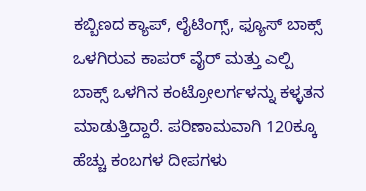ಕಬ್ಬಿಣದ ಕ್ಯಾಪ್, ಲೈಟಿಂಗ್ಸ್, ಫ್ಯೂಸ್ ಬಾಕ್ಸ್ ಒಳಗಿರುವ ಕಾಪರ್ ವೈರ್ ಮತ್ತು ಎಲ್ಪಿ ಬಾಕ್ಸ್ ಒಳಗಿನ ಕಂಟ್ರೋಲರ್ಗಳನ್ನು ಕಳ್ಳತನ ಮಾಡುತ್ತಿದ್ದಾರೆ. ಪರಿಣಾಮವಾಗಿ 120ಕ್ಕೂ ಹೆಚ್ಚು ಕಂಬಗಳ ದೀಪಗಳು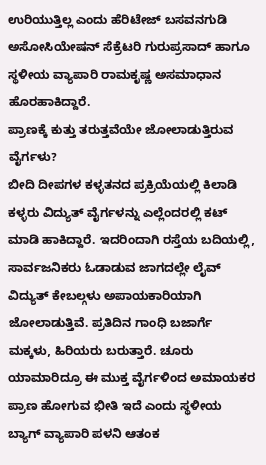ಉರಿಯುತ್ತಿಲ್ಲ ಎಂದು ಹೆರಿಟೇಜ್ ಬಸವನಗುಡಿ ಅಸೋಸಿಯೇಷನ್ ಸೆಕ್ರೆಟರಿ ಗುರುಪ್ರಸಾದ್ ಹಾಗೂ ಸ್ಥಳೀಯ ವ್ಯಾಪಾರಿ ರಾಮಕೃಷ್ಣ ಅಸಮಾಧಾನ ಹೊರಹಾಕಿದ್ದಾರೆ.
ಪ್ರಾಣಕ್ಕೆ ಕುತ್ತು ತರುತ್ತವೆಯೇ ಜೋಲಾಡುತ್ತಿರುವ ವೈರ್ಗಳು?
ಬೀದಿ ದೀಪಗಳ ಕಳ್ಳತನದ ಪ್ರಕ್ರಿಯೆಯಲ್ಲಿ ಕಿಲಾಡಿ ಕಳ್ಳರು ವಿದ್ಯುತ್ ವೈರ್ಗಳನ್ನು ಎಲ್ಲೆಂದರಲ್ಲಿ ಕಟ್ ಮಾಡಿ ಹಾಕಿದ್ದಾರೆ. ಇದರಿಂದಾಗಿ ರಸ್ತೆಯ ಬದಿಯಲ್ಲಿ, ಸಾರ್ವಜನಿಕರು ಓಡಾಡುವ ಜಾಗದಲ್ಲೇ ಲೈವ್ ವಿದ್ಯುತ್ ಕೇಬಲ್ಗಳು ಅಪಾಯಕಾರಿಯಾಗಿ ಜೋಲಾಡುತ್ತಿವೆ. ಪ್ರತಿದಿನ ಗಾಂಧಿ ಬಜಾರ್ಗೆ ಮಕ್ಕಳು, ಹಿರಿಯರು ಬರುತ್ತಾರೆ. ಚೂರು ಯಾಮಾರಿದ್ರೂ ಈ ಮುಕ್ತ ವೈರ್ಗಳಿಂದ ಅಮಾಯಕರ ಪ್ರಾಣ ಹೋಗುವ ಭೀತಿ ಇದೆ ಎಂದು ಸ್ಥಳೀಯ ಬ್ಯಾಗ್ ವ್ಯಾಪಾರಿ ಪಳನಿ ಆತಂಕ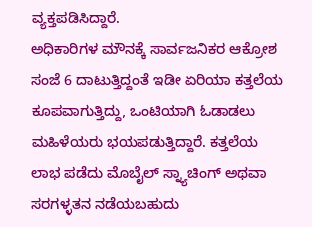ವ್ಯಕ್ತಪಡಿಸಿದ್ದಾರೆ.
ಅಧಿಕಾರಿಗಳ ಮೌನಕ್ಕೆ ಸಾರ್ವಜನಿಕರ ಆಕ್ರೋಶ
ಸಂಜೆ 6 ದಾಟುತ್ತಿದ್ದಂತೆ ಇಡೀ ಏರಿಯಾ ಕತ್ತಲೆಯ ಕೂಪವಾಗುತ್ತಿದ್ದು, ಒಂಟಿಯಾಗಿ ಓಡಾಡಲು ಮಹಿಳೆಯರು ಭಯಪಡುತ್ತಿದ್ದಾರೆ. ಕತ್ತಲೆಯ ಲಾಭ ಪಡೆದು ಮೊಬೈಲ್ ಸ್ನ್ಯಾಚಿಂಗ್ ಅಥವಾ ಸರಗಳ್ಳತನ ನಡೆಯಬಹುದು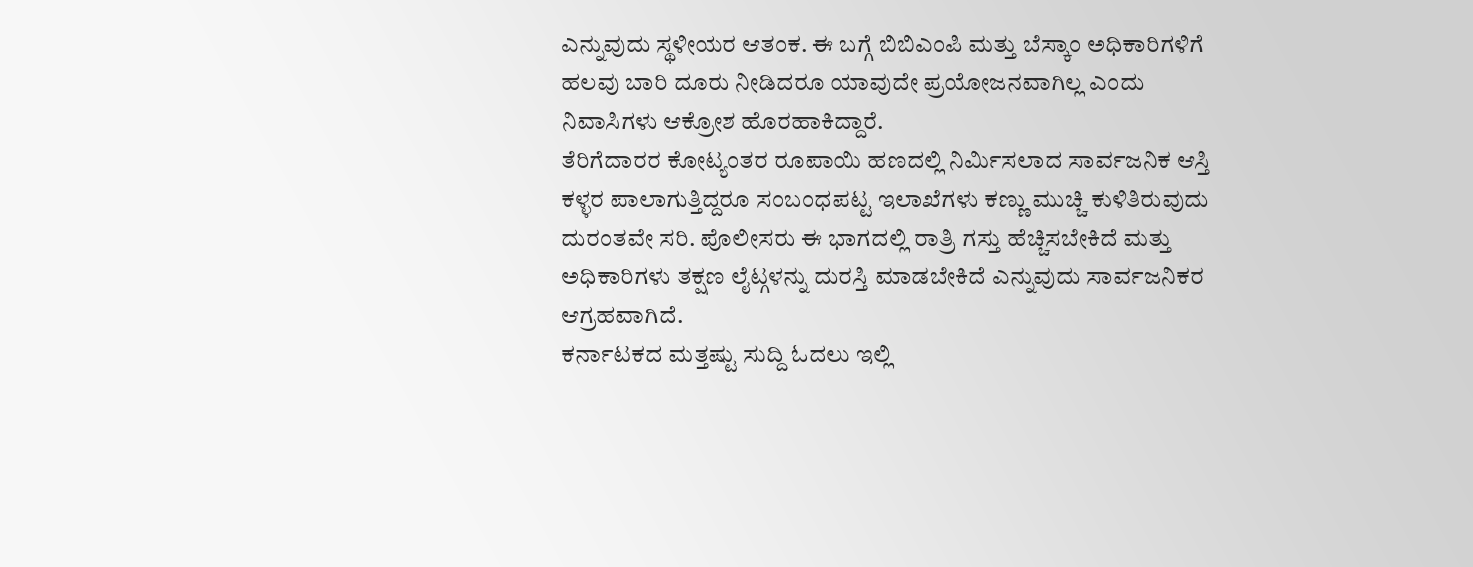ಎನ್ನುವುದು ಸ್ಥಳೀಯರ ಆತಂಕ. ಈ ಬಗ್ಗೆ ಬಿಬಿಎಂಪಿ ಮತ್ತು ಬೆಸ್ಕಾಂ ಅಧಿಕಾರಿಗಳಿಗೆ ಹಲವು ಬಾರಿ ದೂರು ನೀಡಿದರೂ ಯಾವುದೇ ಪ್ರಯೋಜನವಾಗಿಲ್ಲ ಎಂದು ನಿವಾಸಿಗಳು ಆಕ್ರೋಶ ಹೊರಹಾಕಿದ್ದಾರೆ.
ತೆರಿಗೆದಾರರ ಕೋಟ್ಯಂತರ ರೂಪಾಯಿ ಹಣದಲ್ಲಿ ನಿರ್ಮಿಸಲಾದ ಸಾರ್ವಜನಿಕ ಆಸ್ತಿ ಕಳ್ಳರ ಪಾಲಾಗುತ್ತಿದ್ದರೂ ಸಂಬಂಧಪಟ್ಟ ಇಲಾಖೆಗಳು ಕಣ್ಣು ಮುಚ್ಚಿ ಕುಳಿತಿರುವುದು ದುರಂತವೇ ಸರಿ. ಪೊಲೀಸರು ಈ ಭಾಗದಲ್ಲಿ ರಾತ್ರಿ ಗಸ್ತು ಹೆಚ್ಚಿಸಬೇಕಿದೆ ಮತ್ತು ಅಧಿಕಾರಿಗಳು ತಕ್ಷಣ ಲೈಟ್ಗಳನ್ನು ದುರಸ್ತಿ ಮಾಡಬೇಕಿದೆ ಎನ್ನುವುದು ಸಾರ್ವಜನಿಕರ ಆಗ್ರಹವಾಗಿದೆ.
ಕರ್ನಾಟಕದ ಮತ್ತಷ್ಟು ಸುದ್ದಿ ಓದಲು ಇಲ್ಲಿ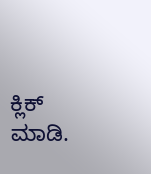ಕ್ಲಿಕ್ ಮಾಡಿ.